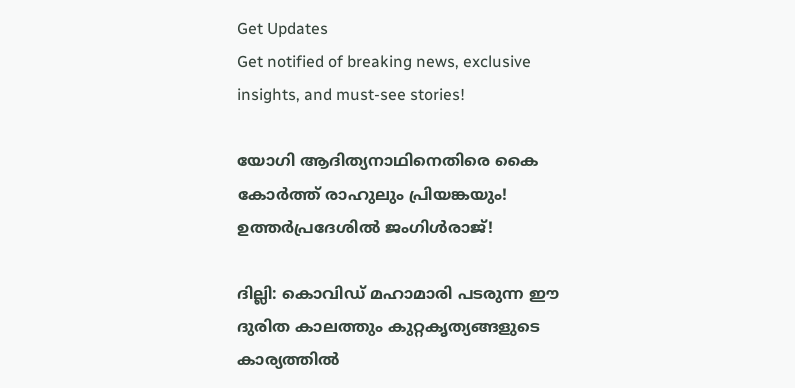Get Updates
Get notified of breaking news, exclusive insights, and must-see stories!

യോഗി ആദിത്യനാഥിനെതിരെ കൈ കോർത്ത് രാഹുലും പ്രിയങ്കയും! ഉത്തർപ്രദേശിൽ ജംഗിൾരാജ്!

ദില്ലി: കൊവിഡ് മഹാമാരി പടരുന്ന ഈ ദുരിത കാലത്തും കുറ്റകൃത്യങ്ങളുടെ കാര്യത്തില്‍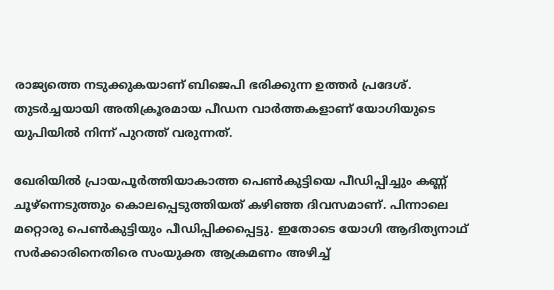രാജ്യത്തെ നടുക്കുകയാണ് ബിജെപി ഭരിക്കുന്ന ഉത്തര്‍ പ്രദേശ്. തുടര്‍ച്ചയായി അതിക്രൂരമായ പീഡന വാര്‍ത്തകളാണ് യോഗിയുടെ യുപിയില്‍ നിന്ന് പുറത്ത് വരുന്നത്.

ഖേരിയില്‍ പ്രായപൂര്‍ത്തിയാകാത്ത പെണ്‍കുട്ടിയെ പീഡിപ്പിച്ചും കണ്ണ് ചൂഴ്‌ന്നെടുത്തും കൊലപ്പെടുത്തിയത് കഴിഞ്ഞ ദിവസമാണ്. പിന്നാലെ മറ്റൊരു പെണ്‍കുട്ടിയും പീഡിപ്പിക്കപ്പെട്ടു. ഇതോടെ യോഗി ആദിത്യനാഥ് സര്‍ക്കാരിനെതിരെ സംയുക്ത ആക്രമണം അഴിച്ച്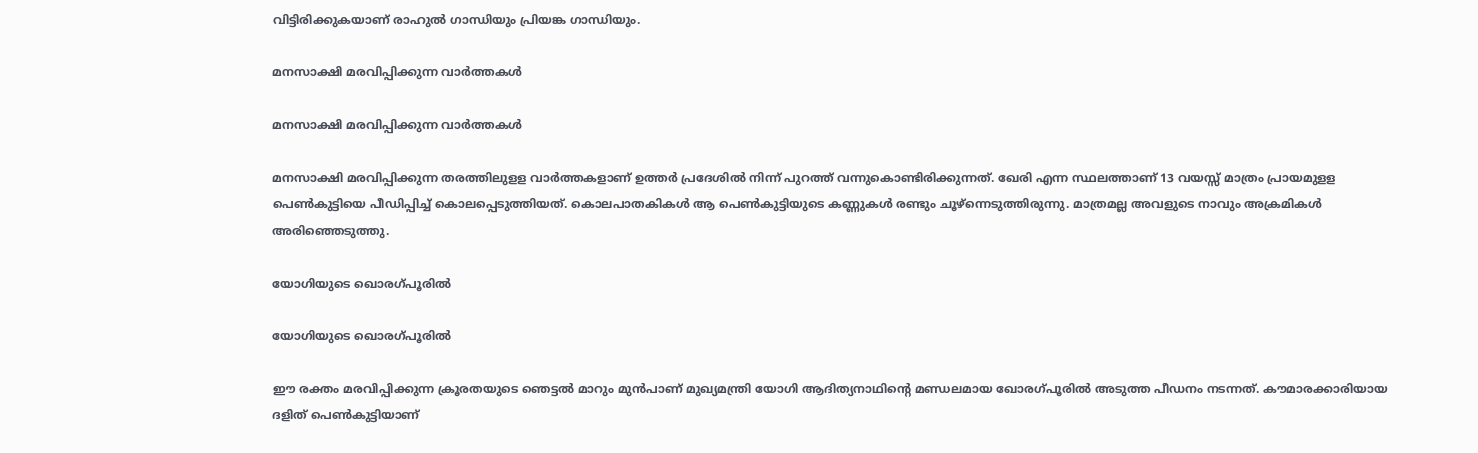വിട്ടിരിക്കുകയാണ് രാഹുല്‍ ഗാന്ധിയും പ്രിയങ്ക ഗാന്ധിയും.

മനസാക്ഷി മരവിപ്പിക്കുന്ന വാര്‍ത്തകൾ

മനസാക്ഷി മരവിപ്പിക്കുന്ന വാര്‍ത്തകൾ

മനസാക്ഷി മരവിപ്പിക്കുന്ന തരത്തിലുളള വാര്‍ത്തകളാണ് ഉത്തര്‍ പ്രദേശില്‍ നിന്ന് പുറത്ത് വന്നുകൊണ്ടിരിക്കുന്നത്. ഖേരി എന്ന സ്ഥലത്താണ് 13 വയസ്സ് മാത്രം പ്രായമുളള പെണ്‍കുട്ടിയെ പീഡിപ്പിച്ച് കൊലപ്പെടുത്തിയത്. കൊലപാതകികള്‍ ആ പെണ്‍കുട്ടിയുടെ കണ്ണുകള്‍ രണ്ടും ചൂഴ്‌ന്നെടുത്തിരുന്നു. മാത്രമല്ല അവളുടെ നാവും അക്രമികള്‍ അരിഞ്ഞെടുത്തു.

യോഗിയുടെ ഖൊരഗ്പൂരിൽ

യോഗിയുടെ ഖൊരഗ്പൂരിൽ

ഈ രക്തം മരവിപ്പിക്കുന്ന ക്രൂരതയുടെ ഞെട്ടല്‍ മാറും മുന്‍പാണ് മുഖ്യമന്ത്രി യോഗി ആദിത്യനാഥിന്റെ മണ്ഡലമായ ഖോരഗ്പൂരില്‍ അടുത്ത പീഡനം നടന്നത്. കൗമാരക്കാരിയായ ദളിത് പെണ്‍കുട്ടിയാണ്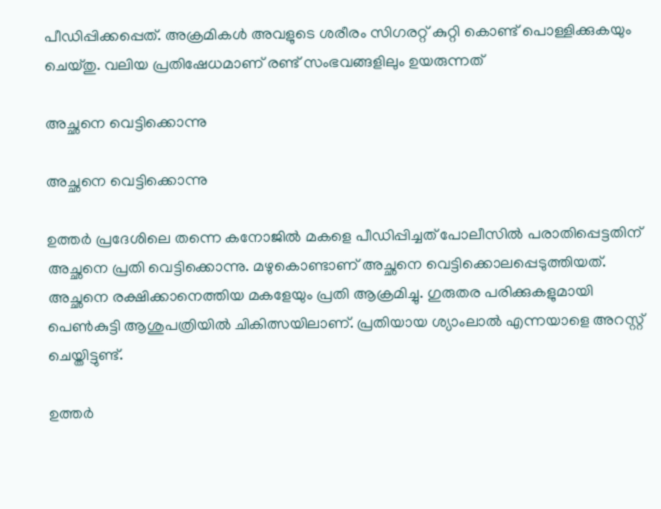പീഡിപ്പിക്കപ്പെത്. അക്രമികള്‍ അവളുടെ ശരീരം സിഗരറ്റ് കുറ്റി കൊണ്ട് പൊള്ളിക്കുകയും ചെയ്തു. വലിയ പ്രതിഷേധമാണ് രണ്ട് സംഭവങ്ങളിലും ഉയരുന്നത്

അച്ഛനെ വെട്ടിക്കൊന്നു

അച്ഛനെ വെട്ടിക്കൊന്നു

ഉത്തര്‍ പ്രദേശിലെ തന്നെ കനോജില്‍ മകളെ പീഡിപ്പിച്ചത് പോലീസില്‍ പരാതിപ്പെട്ടതിന് അച്ഛനെ പ്രതി വെട്ടിക്കൊന്നു. മഴുകൊണ്ടാണ് അച്ഛനെ വെട്ടിക്കൊലപ്പെടുത്തിയത്. അച്ഛനെ രക്ഷിക്കാനെത്തിയ മകളേയും പ്രതി ആക്രമിച്ചു. ഗുരുതര പരിക്കുകളുമായി പെണ്‍കുട്ടി ആശുപത്രിയില്‍ ചികിത്സയിലാണ്. പ്രതിയായ ശ്യാംലാല്‍ എന്നയാളെ അറസ്റ്റ് ചെയ്തിട്ടുണ്ട്.

ഉത്തര്‍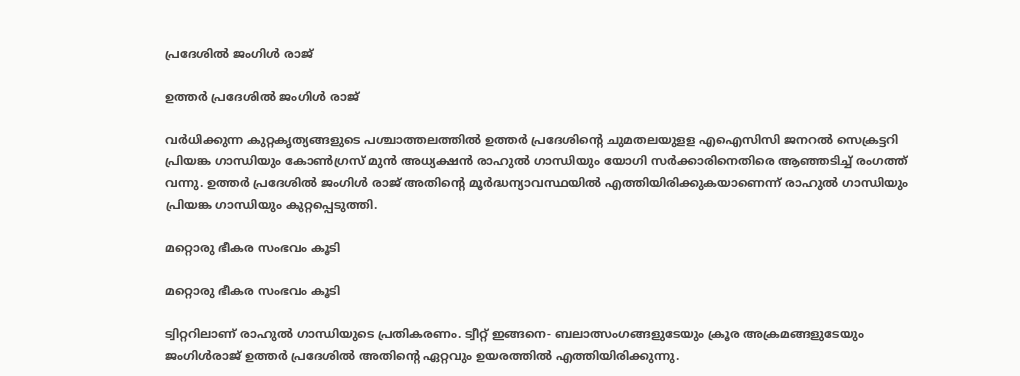പ്രദേശില്‍ ജംഗിള്‍ രാജ്

ഉത്തര്‍ പ്രദേശില്‍ ജംഗിള്‍ രാജ്

വര്‍ധിക്കുന്ന കുറ്റകൃത്യങ്ങളുടെ പശ്ചാത്തലത്തില്‍ ഉത്തര്‍ പ്രദേശിന്റെ ചുമതലയുളള എഐസിസി ജനറല്‍ സെക്രട്ടറി പ്രിയങ്ക ഗാന്ധിയും കോണ്‍ഗ്രസ് മുന്‍ അധ്യക്ഷന്‍ രാഹുല്‍ ഗാന്ധിയും യോഗി സര്‍ക്കാരിനെതിരെ ആഞ്ഞടിച്ച് രംഗത്ത് വന്നു. ഉത്തര്‍ പ്രദേശില്‍ ജംഗിള്‍ രാജ് അതിന്റെ മൂര്‍ദ്ധന്യാവസ്ഥയില്‍ എത്തിയിരിക്കുകയാണെന്ന് രാഹുല്‍ ഗാന്ധിയും പ്രിയങ്ക ഗാന്ധിയും കുറ്റപ്പെടുത്തി.

മറ്റൊരു ഭീകര സംഭവം കൂടി

മറ്റൊരു ഭീകര സംഭവം കൂടി

ട്വിറ്ററിലാണ് രാഹുല്‍ ഗാന്ധിയുടെ പ്രതികരണം. ട്വീറ്റ് ഇങ്ങനെ- ബലാത്സംഗങ്ങളുടേയും ക്രൂര അക്രമങ്ങളുടേയും ജംഗിള്‍രാജ് ഉത്തര്‍ പ്രദേശില്‍ അതിന്റെ ഏറ്റവും ഉയരത്തില്‍ എത്തിയിരിക്കുന്നു.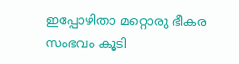ഇപ്പോഴിതാ മറ്റൊരു ഭീകര സംഭവം കൂടി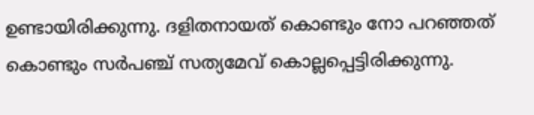ഉണ്ടായിരിക്കുന്നു. ദളിതനായത് കൊണ്ടും നോ പറഞ്ഞത് കൊണ്ടും സര്‍പഞ്ച് സത്യമേവ് കൊല്ലപ്പെട്ടിരിക്കുന്നു.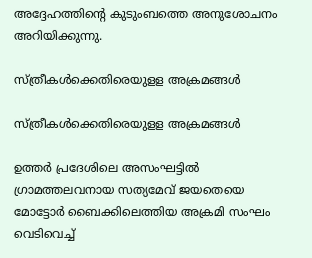അദ്ദേഹത്തിന്റെ കുടുംബത്തെ അനുശോചനം അറിയിക്കുന്നു.

സ്ത്രീകള്‍ക്കെതിരെയുളള അക്രമങ്ങള്‍

സ്ത്രീകള്‍ക്കെതിരെയുളള അക്രമങ്ങള്‍

ഉത്തര്‍ പ്രദേശിലെ അസംഘട്ടില്‍ ഗ്രാമത്തലവനായ സത്യമേവ് ജയതെയെ മോട്ടോര്‍ ബൈക്കിലെത്തിയ അക്രമി സംഘം വെടിവെച്ച്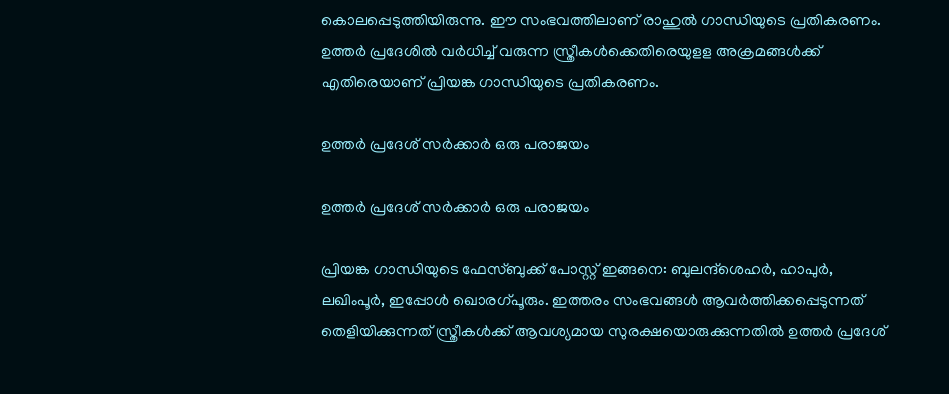കൊലപ്പെടുത്തിയിരുന്നു. ഈ സംഭവത്തിലാണ് രാഹുല്‍ ഗാന്ധിയുടെ പ്രതികരണം. ഉത്തര്‍ പ്രദേശില്‍ വര്‍ധിച്ച് വരുന്ന സ്ത്രീകള്‍ക്കെതിരെയുളള അക്രമങ്ങള്‍ക്ക് എതിരെയാണ് പ്രിയങ്ക ഗാന്ധിയുടെ പ്രതികരണം.

ഉത്തര്‍ പ്രദേശ് സര്‍ക്കാര്‍ ഒരു പരാജയം

ഉത്തര്‍ പ്രദേശ് സര്‍ക്കാര്‍ ഒരു പരാജയം

പ്രിയങ്ക ഗാന്ധിയുടെ ഫേസ്ബുക്ക് പോസ്റ്റ് ഇങ്ങനെ: ബുലന്ദ്‌ശെഹര്‍, ഹാപുര്‍, ലഖിംപൂര്‍, ഇപ്പോള്‍ ഖൊരഗ്പൂരും. ഇത്തരം സംഭവങ്ങള്‍ ആവര്‍ത്തിക്കപ്പെടുന്നത് തെളിയിക്കുന്നത് സ്ത്രീകള്‍ക്ക് ആവശ്യമായ സുരക്ഷയൊരുക്കുന്നതില്‍ ഉത്തര്‍ പ്രദേശ്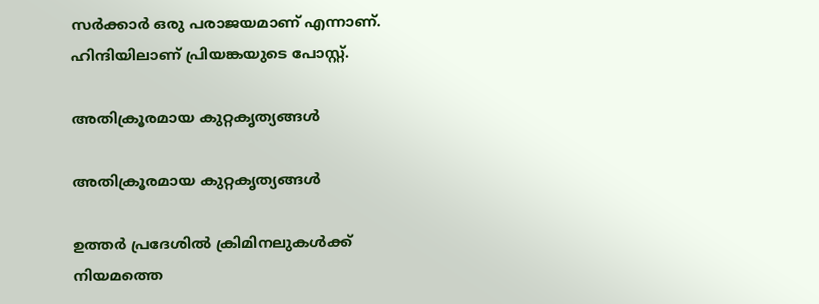സര്‍ക്കാര്‍ ഒരു പരാജയമാണ് എന്നാണ്. ഹിന്ദിയിലാണ് പ്രിയങ്കയുടെ പോസ്റ്റ്.

അതിക്രൂരമായ കുറ്റകൃത്യങ്ങള്‍

അതിക്രൂരമായ കുറ്റകൃത്യങ്ങള്‍

ഉത്തര്‍ പ്രദേശില്‍ ക്രിമിനലുകള്‍ക്ക് നിയമത്തെ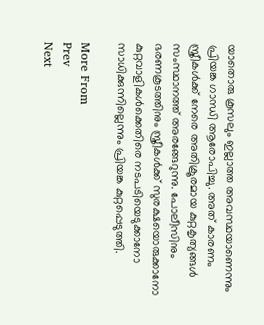യാതൊരു കൂസലും ഇല്ലാത്ത അവസ്ഥയാണെന്നും പ്രിയങ്ക ഗാന്ധി ആരോപിച്ചു. അത് കാരണം സ്ത്രീകള്‍ക്ക് നേരെ അതിക്രൂരമായ കുറ്റകൃത്യങ്ങള്‍ സംസ്ഥാനത്ത് അരങ്ങേറുന്നു. പോലീസിനും ഭരണകൂടത്തിനും സ്ത്രീകള്‍ക്ക് സുരക്ഷയൊരുക്കാനോ കുറ്റവാളികള്‍ക്കെതിരെ നടപടിയെടുക്കാനോ സാധിക്കുന്നില്ലെന്നും പ്രിയങ്ക കുറ്റപ്പെടുത്തി.

More From
Prev
Next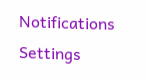Notifications
Settings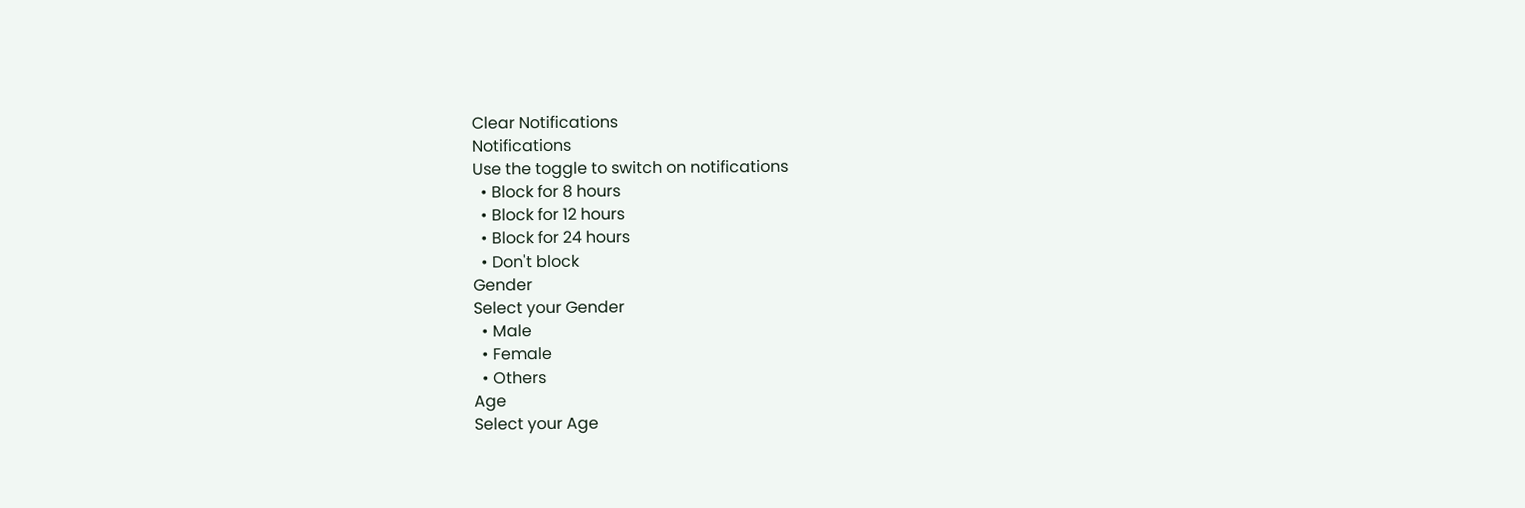Clear Notifications
Notifications
Use the toggle to switch on notifications
  • Block for 8 hours
  • Block for 12 hours
  • Block for 24 hours
  • Don't block
Gender
Select your Gender
  • Male
  • Female
  • Others
Age
Select your Age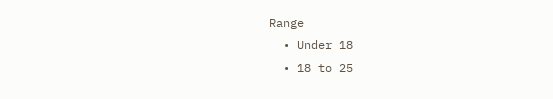Range
  • Under 18
  • 18 to 25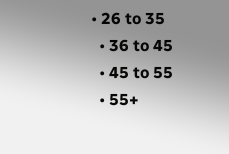• 26 to 35
  • 36 to 45
  • 45 to 55
  • 55+